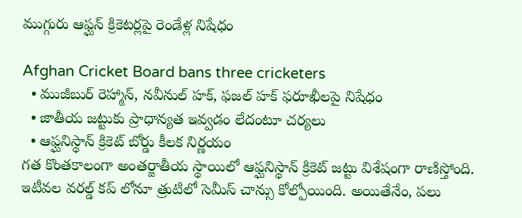ముగ్గురు ఆఫ్ఘన్ క్రికెటర్లపై రెండేళ్ల నిషేధం

Afghan Cricket Board bans three cricketers
  • ముజీబుర్ రెహ్మాన్, నవీనుల్ హక్, ఫజల్ హక్ ఫరూఖీలపై నిషేధం
  • జాతీయ జట్టుకు ప్రాధాన్యత ఇవ్వడం లేదంటూ చర్యలు
  • ఆఫ్ఘనిస్థాన్ క్రికెట్ బోర్డు కీలక నిర్ణయం
గత కొంతకాలంగా అంతర్జాతీయ స్థాయిలో ఆఫ్ఘనిస్థాన్ క్రికెట్ జట్టు విశేషంగా రాణిస్తోంది. ఇటీవల వరల్డ్ కప్ లోనూ త్రుటిలో సెమీస్ చాన్సు కోల్పోయింది. అయితేనేం, పలు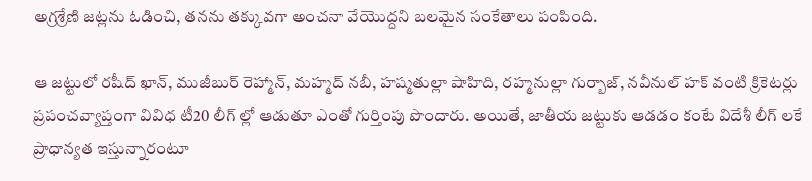అగ్రశ్రేణి జట్లను ఓడించి, తనను తక్కువగా అంచనా వేయొద్దని బలమైన సంకేతాలు పంపింది.

ఆ జట్టులో రషీద్ ఖాన్, ముజీబుర్ రెహ్మాన్, మహ్మద్ నబీ, హష్మతుల్లా షాహిది, రహ్మనుల్లా గుర్బాజ్, నవీనుల్ హక్ వంటి క్రికెటర్లు ప్రపంచవ్యాప్తంగా వివిధ టీ20 లీగ్ ల్లో ఆడుతూ ఎంతో గుర్తింపు పొందారు. అయితే, జాతీయ జట్టుకు ఆడడం కంటే విదేశీ లీగ్ లకే ప్రాధాన్యత ఇస్తున్నారంటూ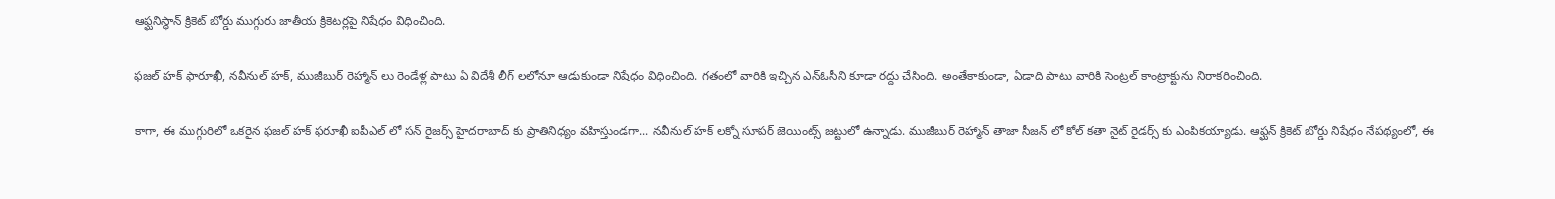ఆఫ్ఘనిస్థాన్ క్రికెట్ బోర్డు ముగ్గురు జాతీయ క్రికెటర్లపై నిషేధం విధించింది.

ఫజల్ హక్ ఫారూఖీ, నవీనుల్ హక్, ముజీబుర్ రెహ్మాన్ లు రెండేళ్ల పాటు ఏ విదేశీ లీగ్ లలోనూ ఆడుకుండా నిషేధం విధించింది. గతంలో వారికి ఇచ్చిన ఎన్ఓసీని కూడా రద్దు చేసింది. అంతేకాకుండా, ఏడాది పాటు వారికి సెంట్రల్ కాంట్రాక్టును నిరాకరించింది.

కాగా, ఈ ముగ్గురిలో ఒకరైన ఫజల్ హక్ ఫరూఖీ ఐపీఎల్ లో సన్ రైజర్స్ హైదరాబాద్ కు ప్రాతినిధ్యం వహిస్తుండగా... నవీనుల్ హక్ లక్నో సూపర్ జెయింట్స్ జట్టులో ఉన్నాడు. ముజీబుర్ రెహ్మాన్ తాజా సీజన్ లో కోల్ కతా నైట్ రైడర్స్ కు ఎంపికయ్యాడు. ఆఫ్ఘన్ క్రికెట్ బోర్డు నిషేధం నేపథ్యంలో, ఈ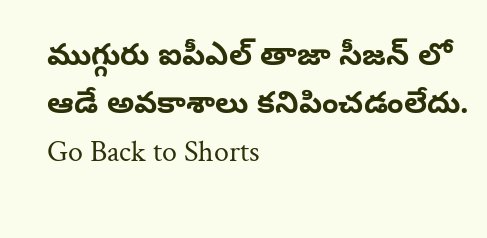ముగ్గురు ఐపీఎల్ తాజా సీజన్ లో ఆడే అవకాశాలు కనిపించడంలేదు.
Go Back to Shorts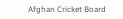Afghan Cricket Board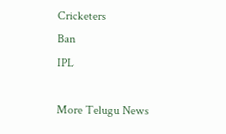Cricketers
Ban
IPL

More Telugu News